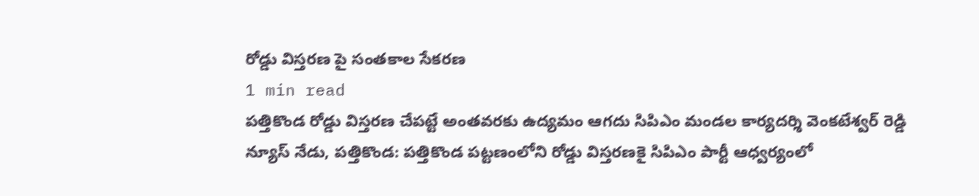రోడ్డు విస్తరణ పై సంతకాల సేకరణ
1 min read
పత్తికొండ రోడ్డు విస్తరణ చేపట్టే అంతవరకు ఉద్యమం ఆగదు సిపిఎం మండల కార్యదర్శి వెంకటేశ్వర్ రెడ్డి
న్యూస్ నేడు, పత్తికొండ: పత్తికొండ పట్టణంలోని రోడ్డు విస్తరణకై సిపిఎం పార్టీ ఆధ్వర్యంలో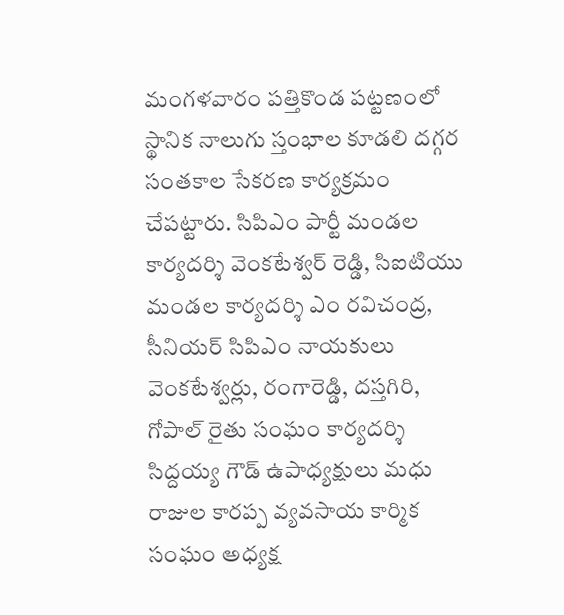మంగళవారం పత్తికొండ పట్టణంలో స్థానిక నాలుగు స్తంభాల కూడలి దగ్గర సంతకాల సేకరణ కార్యక్రమం చేపట్టారు. సిపిఎం పార్టీ మండల కార్యదర్శి వెంకటేశ్వర్ రెడ్డి, సిఐటియు మండల కార్యదర్శి ఎం రవిచంద్ర, సీనియర్ సిపిఎం నాయకులు వెంకటేశ్వర్లు, రంగారెడ్డి, దస్తగిరి, గోపాల్ రైతు సంఘం కార్యదర్శి సిద్దయ్య గౌడ్ ఉపాధ్యక్షులు మధు రాజుల కారప్ప వ్యవసాయ కార్మిక సంఘం అధ్యక్ష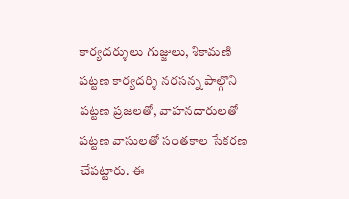కార్యదర్శులు గుజ్జులు, శికామణి పట్టణ కార్యదర్శి నరసన్న పాల్గొని పట్టణ ప్రజలతో, వాహనదారులతో పట్టణ వాసులతో సంతకాల సేకరణ చేపట్టారు. ఈ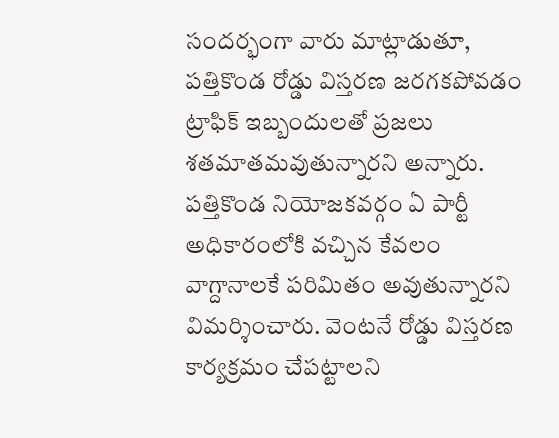సందర్భంగా వారు మాట్లాడుతూ, పత్తికొండ రోడ్డు విస్తరణ జరగకపోవడం ట్రాఫిక్ ఇబ్బందులతో ప్రజలు శతమాతమవుతున్నారని అన్నారు. పత్తికొండ నియోజకవర్గం ఏ పార్టీ అధికారంలోకి వచ్చిన కేవలం వాగ్దానాలకే పరిమితం అవుతున్నారని విమర్శించారు. వెంటనే రోడ్డు విస్తరణ కార్యక్రమం చేపట్టాలని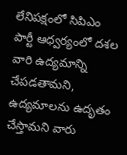లేనిపక్షంలో సిపిఎం పార్టీ ఆధ్వర్యంలో దశల వారి ఉద్యమాన్ని చేపడతామని, ఉద్యమాలను ఉదృతం చేస్తామని వారు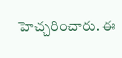హెచ్చరించారు. ఈ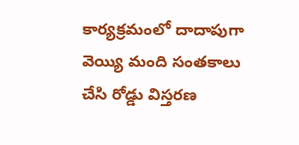కార్యక్రమంలో దాదాపుగా వెయ్యి మంది సంతకాలు చేసి రోడ్డు విస్తరణ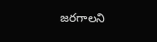జరగాలని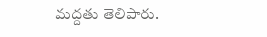మద్దతు తెలిపారు.